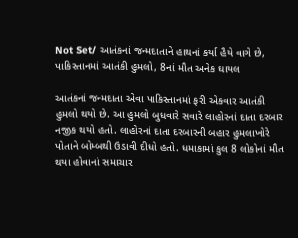Not Set/ આતંકનાં જન્મદાતાને હાથનાં કર્યા હૈયે વાગે છે, પાકિસ્તાનમાં આતંકી હુમલો, 8નાં મૌત અનેક ઘાયલ

આતંકનાં જન્મદાતા એવા પાકિસ્તાનમાં ફરી એકવાર આતંકી હુમલો થયો છે. આ હુમલો બુધવારે સવારે લાહોરનાં દાતા દરબાર નજીક થયો હતો. લાહોરનાં દાતા દરબારની બહાર હુમલાખોરે પોતાને બોમ્બથી ઉડાવી દીધો હતો. ધમાકામાં કુલ 8 લોકોનાં મૌત થયા હોવાનાં સમાચાર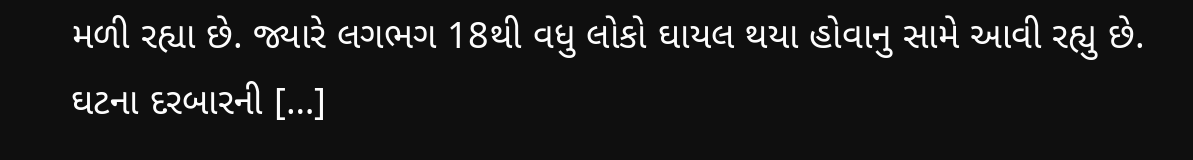મળી રહ્યા છે. જ્યારે લગભગ 18થી વધુ લોકો ઘાયલ થયા હોવાનુ સામે આવી રહ્યુ છે. ઘટના દરબારની […]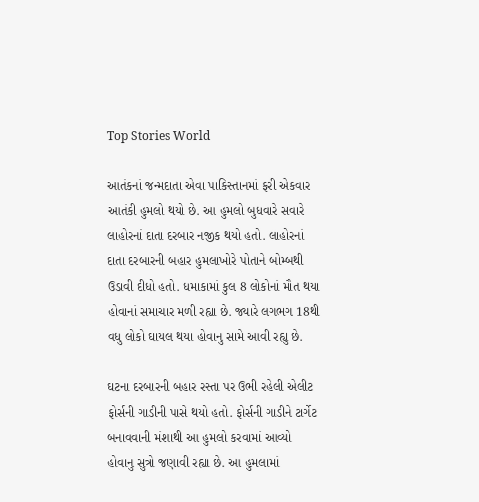Top Stories World

આતંકનાં જન્મદાતા એવા પાકિસ્તાનમાં ફરી એકવાર આતંકી હુમલો થયો છે. આ હુમલો બુધવારે સવારે લાહોરનાં દાતા દરબાર નજીક થયો હતો. લાહોરનાં દાતા દરબારની બહાર હુમલાખોરે પોતાને બોમ્બથી ઉડાવી દીધો હતો. ધમાકામાં કુલ 8 લોકોનાં મૌત થયા હોવાનાં સમાચાર મળી રહ્યા છે. જ્યારે લગભગ 18થી વધુ લોકો ઘાયલ થયા હોવાનુ સામે આવી રહ્યુ છે.

ઘટના દરબારની બહાર રસ્તા પર ઉભી રહેલી એલીટ ફોર્સની ગાડીની પાસે થયો હતો. ફોર્સની ગાડીને ટાર્ગેટ બનાવવાની મંશાથી આ હુમલો કરવામાં આવ્યો હોવાનુ સુત્રો જણાવી રહ્યા છે. આ હુમલામાં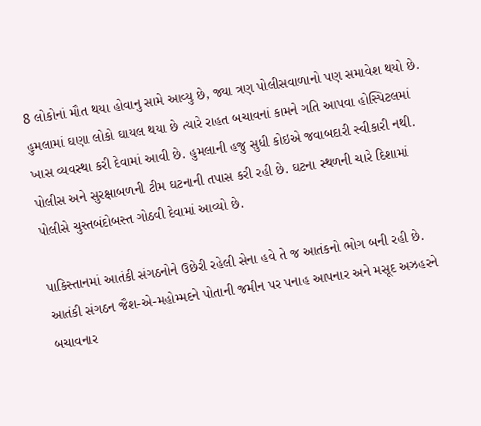8 લોકોનાં મૌત થયા હોવાનુ સામે આવ્યુ છે, જ્યા ત્રણ પોલીસવાળાનો પણ સમાવેશ થયો છે. હુમલામાં ઘણા લોકો ઘાયલ થયા છે ત્યારે રાહત બચાવનાં કામને ગતિ આપવા હોસ્પિટલમાં ખાસ વ્યવસ્થા કરી દેવામાં આવી છે. હુમલાની હજુ સુધી કોઇએ જવાબદારી સ્વીકારી નથી. પોલીસ અને સુરક્ષાબળની ટીમ ઘટનાની તપાસ કરી રહી છે. ઘટના સ્થળની ચારે દિશામાં પોલીસે ચુસ્તબંદોબસ્ત ગોઠવી દેવામાં આવ્યો છે.

પાકિસ્તાનમાં આતંકી સંગઠનોને ઉછેરી રહેલી સેના હવે તે જ આતંકનો ભોગ બની રહી છે. આતંકી સંગઠન જૈશ-એ-મહોમ્મદને પોતાની જમીન પર પનાહ આપનાર અને મસૂદ અઝહરને બચાવનાર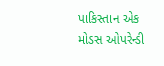પાકિસ્તાન એક મોડસ ઓપરેન્ડી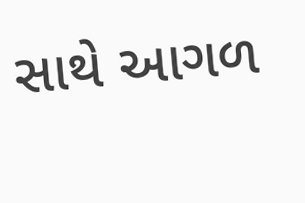સાથે આગળ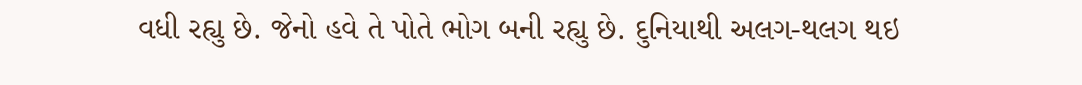વધી રહ્યુ છે. જેનો હવે તે પોતે ભોગ બની રહ્યુ છે. દુનિયાથી અલગ-થલગ થઇ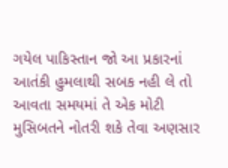ગયેલ પાકિસ્તાન જો આ પ્રકારનાં આતંકી હુમલાથી સબક નહી લે તો આવતા સમયમાં તે એક મોટી મુસિબતને નોતરી શકે તેવા અણસાર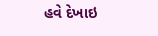હવે દેખાઇ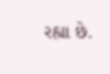રહ્યા છે.